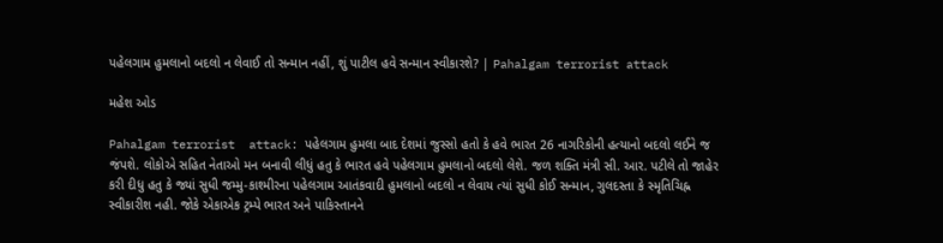પહેલગામ હુમલાનો બદલો ન લેવાઈ તો સન્માન નહીં, શું પાટીલ હવે સન્માન સ્વીકારશે? | Pahalgam terrorist attack

મહેશ ઓડ

Pahalgam terrorist  attack: પહેલગામ હુમલા બાદ દેશમાં જુસ્સો હતો કે હવે ભારત 26 નાગરિકોની હત્યાનો બદલો લઈને જ જંપશે. લોકોએ સહિત નેતાઓ મન બનાવી લીધું હતુ કે ભારત હવે પહેલગામ હુમલાનો બદલો લેશે. જળ શક્તિ મંત્રી સી. આર. પટીલે તો જાહેર કરી દીધુ હતુ કે જ્યાં સુધી જમ્મુ-કાશ્મીરના પહેલગામ આતંકવાદી હુમલાનો બદલો ન લેવાય ત્યાં સુધી કોઈ સન્માન, ગુલદસ્તા કે સ્મૃતિચિહ્ન સ્વીકારીશ નહી. જોકે એકાએક ટ્રમ્પે ભારત અને પાકિસ્તાનને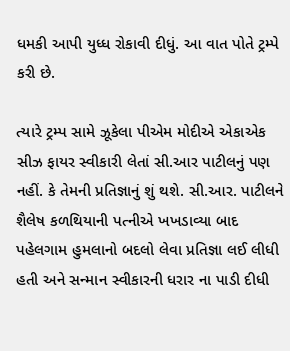ધમકી આપી યુધ્ધ રોકાવી દીધું. આ વાત પોતે ટ્રમ્પે કરી છે.

ત્યારે ટ્રમ્પ સામે ઝૂકેલા પીએમ મોદીએ એકાએક સીઝ ફાયર સ્વીકારી લેતાં સી.આર પાટીલનું પણ નહીં. કે તેમની પ્રતિજ્ઞાનું શું થશે. સી.આર. પાટીલને શૈલેષ કળથિયાની પત્નીએ ખખડાવ્યા બાદ પહેલગામ હુમલાનો બદલો લેવા પ્રતિજ્ઞા લઈ લીધી હતી અને સન્માન સ્વીકારની ધરાર ના પાડી દીધી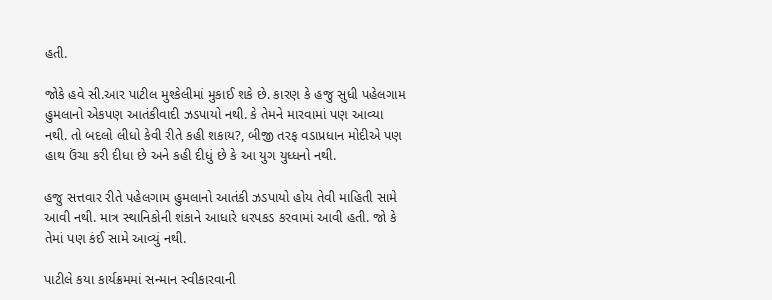હતી.

જોકે હવે સી.આર પાટીલ મુશ્કેલીમાં મુકાઈ શકે છે. કારણ કે હજુ સુધી પહેલગામ હુમલાનો એકપણ આતંકીવાદી ઝડપાયો નથી. કે તેમને મારવામાં પણ આવ્યા નથી. તો બદલો લીધો કેવી રીતે કહી શકાય?, બીજી તરફ વડાપ્રધાન મોદીએ પણ હાથ ઉંચા કરી દીધા છે અને કહી દીધું છે કે આ યુગ યુધ્ધનો નથી.

હજુ સત્તવાર રીતે પહેલગામ હુમલાનો આતંકી ઝડપાયો હોય તેવી માહિતી સામે આવી નથી. માત્ર સ્થાનિકોની શંકાને આધારે ધરપકડ કરવામાં આવી હતી. જો કે તેમાં પણ કંઈ સામે આવ્યું નથી.

પાટીલે કયા કાર્યક્રમમાં સન્માન સ્વીકારવાની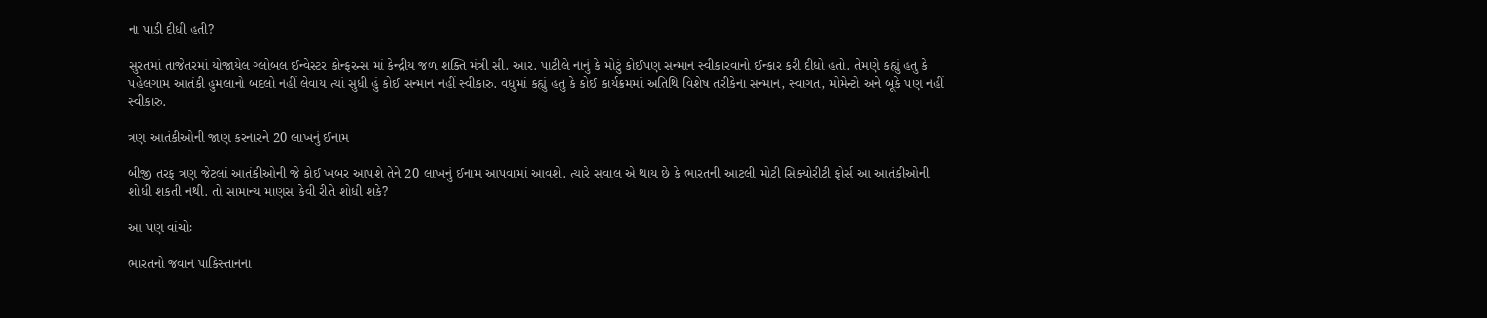ના પાડી દીધી હતી?

સુરતમાં તાજેતરમાં યોજાયેલ ગ્લોબલ ઈન્વેસ્ટર કોન્ફરન્સ માં કેન્દ્રીય જળ શક્તિ મંત્રી સી. આર. પાટીલે નાનું કે મોટું કોઈપણ સન્માન સ્વીકારવાનો ઈન્કાર કરી દીધો હતો. તેમણે કહ્યું હતુ કે પહેલગામ આતંકી હુમલાનો બદલો નહીં લેવાય ત્યાં સુધી હું કોઈ સન્માન નહીં સ્વીકારુ. વધુમાં કહ્યું હતુ કે કોઈ કાર્યક્રમમાં અતિથિ વિશેષ તરીકેના સન્માન, સ્વાગત, મોમેન્ટો અને બૂકે પણ નહીં સ્વીકારુ.

ત્રણ આતંકીઓની જાણ કરનારને 20 લાખનું ઈનામ

બીજી તરફ ત્રણ જેટલાં આતંકીઓની જે કોઈ ખબર આપશે તેને 20 લાખનું ઈનામ આપવામાં આવશે. ત્યારે સવાલ એ થાય છે કે ભારતની આટલી મોટી સિક્યોરીટી ફોર્સ આ આતંકીઓની શોધી શકતી નથી. તો સામાન્ય માણસ કેવી રીતે શોધી શકે?

આ પણ વાંચોઃ

ભારતનો જવાન પાકિસ્તાનના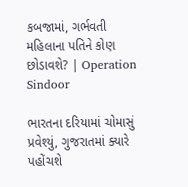કબજામાં, ગર્ભવતી મહિલાના પતિને કોણ છોડાવશે? | Operation Sindoor

ભારતના દરિયામાં ચોમાસું પ્રવેશ્યું, ગુજરાતમાં ક્યારે પહોંચશે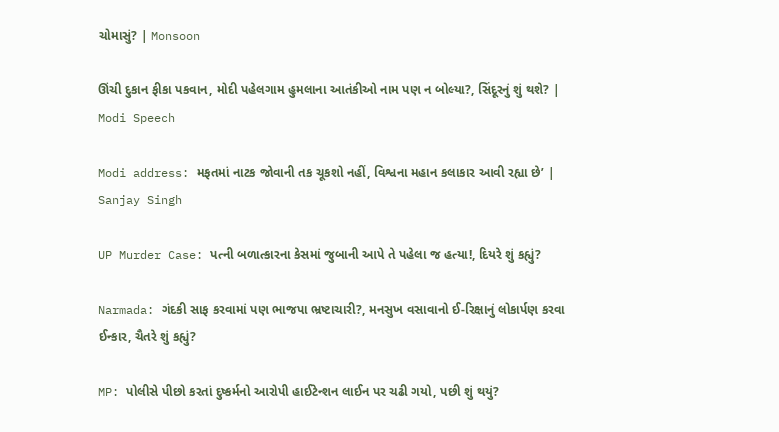ચોમાસું? | Monsoon

ઊંચી દુકાન ફીકા પકવાન, મોદી પહેલગામ હુમલાના આતંકીઓ નામ પણ ન બોલ્યા?, સિંદૂરનું શું થશે? | Modi Speech

Modi address: મફતમાં નાટક જોવાની તક ચૂકશો નહીં, વિશ્વના મહાન કલાકાર આવી રહ્યા છે’ | Sanjay Singh

UP Murder Case: પત્ની બળાત્કારના કેસમાં જુબાની આપે તે પહેલા જ હત્યા!, દિયરે શું કહ્યું?

Narmada: ગંદકી સાફ કરવામાં પણ ભાજપા ભ્રષ્ટાચારી?, મનસુખ વસાવાનો ઈ-રિક્ષાનું લોકાર્પણ કરવા ઈન્કાર, ચૈતરે શું કહ્યું?

MP: પોલીસે પીછો કરતાં દુષ્કર્મનો આરોપી હાઈટેન્શન લાઈન પર ચઢી ગયો, પછી શું થયું?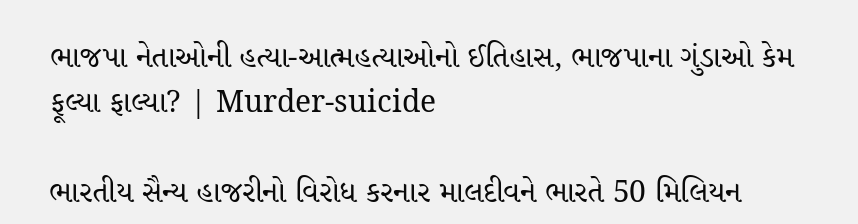ભાજપા નેતાઓની હત્યા-આત્મહત્યાઓનો ઈતિહાસ, ભાજપાના ગુંડાઓ કેમ ફૂલ્યા ફાલ્યા? | Murder-suicide

ભારતીય સૈન્ય હાજરીનો વિરોધ કરનાર માલદીવને ભારતે 50 મિલિયન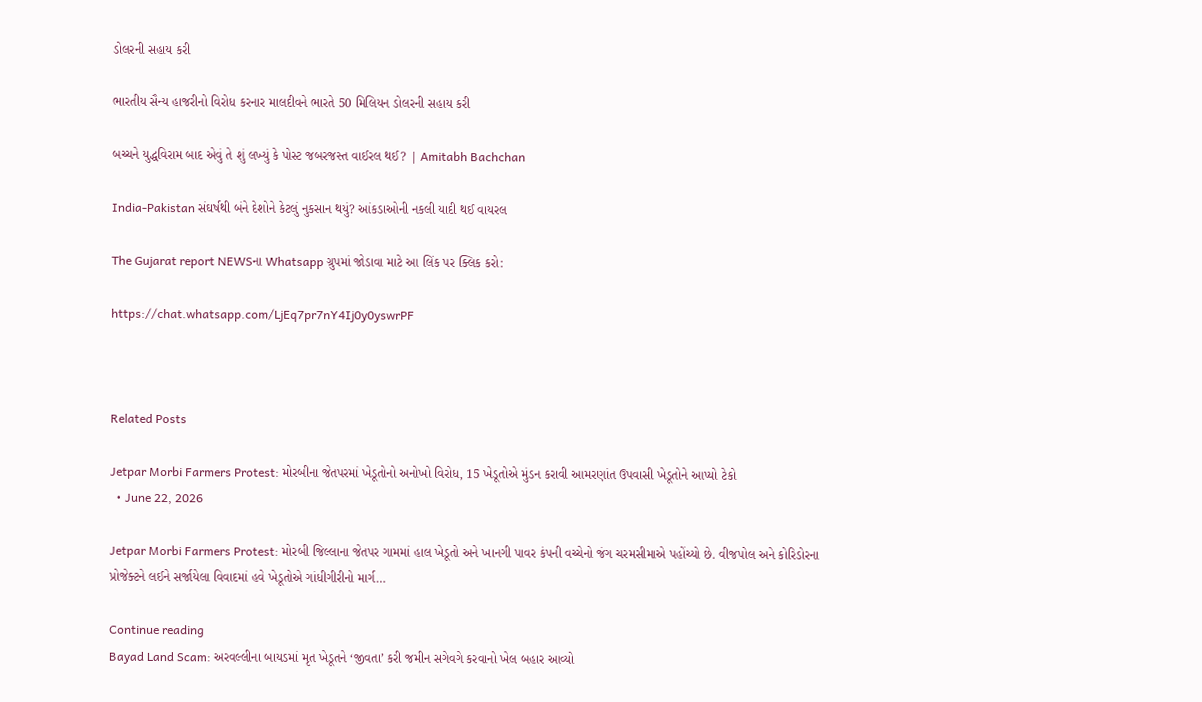ડોલરની સહાય કરી

ભારતીય સૈન્ય હાજરીનો વિરોધ કરનાર માલદીવને ભારતે 50 મિલિયન ડોલરની સહાય કરી

બચ્ચને યુદ્ધવિરામ બાદ એવું તે શું લખ્યું કે પોસ્ટ જબરજસ્ત વાઈરલ થઈ? | Amitabh Bachchan

India-Pakistan સંઘર્ષથી બંને દેશોને કેટલું નુકસાન થયું? આંકડાઓની નકલી યાદી થઈ વાયરલ

The Gujarat report NEWSના Whatsapp ગ્રુપમાં જોડાવા માટે આ લિંક પર ક્લિક કરો:

https://chat.whatsapp.com/LjEq7pr7nY4Ij0y0yswrPF



Related Posts

Jetpar Morbi Farmers Protest: મોરબીના જેતપરમાં ખેડૂતોનો અનોખો વિરોધ, 15 ખેડૂતોએ મુંડન કરાવી આમરણાંત ઉપવાસી ખેડૂતોને આપ્યો ટેકો
  • June 22, 2026

Jetpar Morbi Farmers Protest: મોરબી જિલ્લાના જેતપર ગામમાં હાલ ખેડૂતો અને ખાનગી પાવર કંપની વચ્ચેનો જંગ ચરમસીમાએ પહોંચ્યો છે. વીજપોલ અને કોરિડોરના પ્રોજેક્ટને લઈને સર્જાયેલા વિવાદમાં હવે ખેડૂતોએ ગાંધીગીરીનો માર્ગ…

Continue reading
Bayad Land Scam: અરવલ્લીના બાયડમાં મૃત ખેડૂતને ‘જીવતા’ કરી જમીન સગેવગે કરવાનો ખેલ બહાર આવ્યો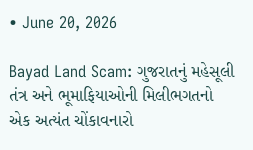• June 20, 2026

Bayad Land Scam: ગુજરાતનું મહેસૂલી તંત્ર અને ભૂમાફિયાઓની મિલીભગતનો એક અત્યંત ચોંકાવનારો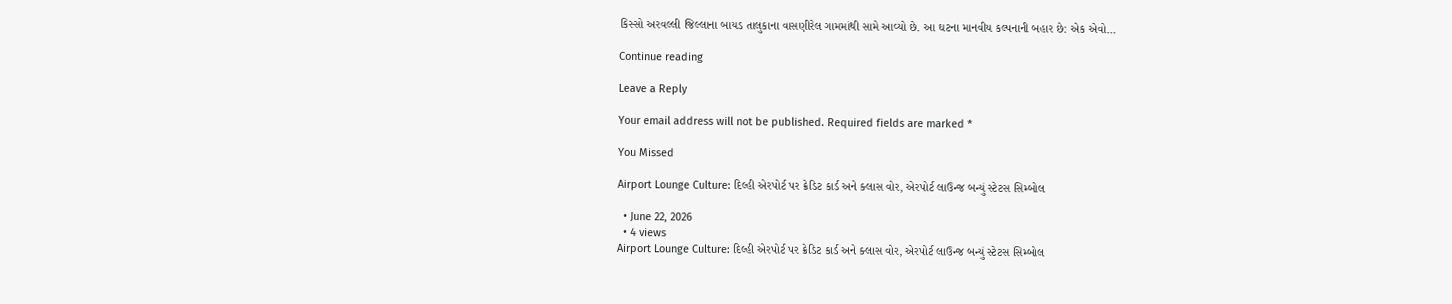કિસ્સો અરવલ્લી જિલ્લાના બાયડ તાલુકાના વાસણીરેલ ગામમાંથી સામે આવ્યો છે. આ ઘટના માનવીય કલ્પનાની બહાર છે: એક એવો…

Continue reading

Leave a Reply

Your email address will not be published. Required fields are marked *

You Missed

Airport Lounge Culture: દિલ્હી એરપોર્ટ પર ક્રેડિટ કાર્ડ અને ક્લાસ વોર, એરપોર્ટ લાઉન્જ બન્યું સ્ટેટસ સિમ્બોલ

  • June 22, 2026
  • 4 views
Airport Lounge Culture: દિલ્હી એરપોર્ટ પર ક્રેડિટ કાર્ડ અને ક્લાસ વોર, એરપોર્ટ લાઉન્જ બન્યું સ્ટેટસ સિમ્બોલ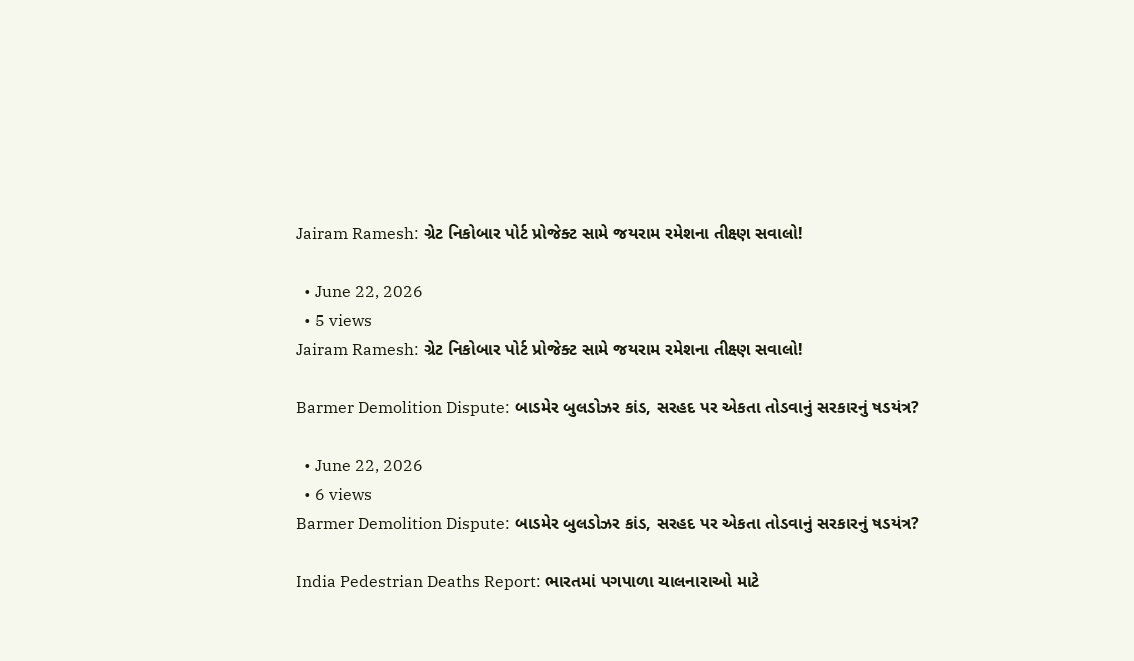Jairam Ramesh: ગ્રેટ નિકોબાર પોર્ટ પ્રોજેક્ટ સામે જયરામ રમેશના તીક્ષ્ણ સવાલો!

  • June 22, 2026
  • 5 views
Jairam Ramesh: ગ્રેટ નિકોબાર પોર્ટ પ્રોજેક્ટ સામે જયરામ રમેશના તીક્ષ્ણ સવાલો!

Barmer Demolition Dispute: બાડમેર બુલડોઝર કાંડ, સરહદ પર એકતા તોડવાનું સરકારનું ષડયંત્ર?

  • June 22, 2026
  • 6 views
Barmer Demolition Dispute: બાડમેર બુલડોઝર કાંડ, સરહદ પર એકતા તોડવાનું સરકારનું ષડયંત્ર?

India Pedestrian Deaths Report: ભારતમાં પગપાળા ચાલનારાઓ માટે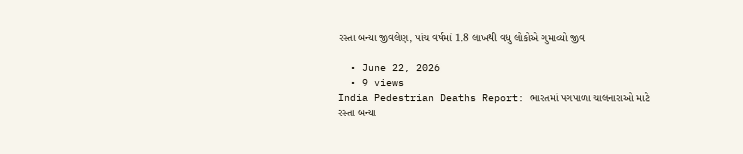રસ્તા બન્યા જીવલેણ, પાંચ વર્ષમાં 1.8 લાખથી વધુ લોકોએ ગુમાવ્યો જીવ

  • June 22, 2026
  • 9 views
India Pedestrian Deaths Report: ભારતમાં પગપાળા ચાલનારાઓ માટે રસ્તા બન્યા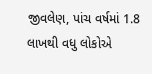જીવલેણ, પાંચ વર્ષમાં 1.8 લાખથી વધુ લોકોએ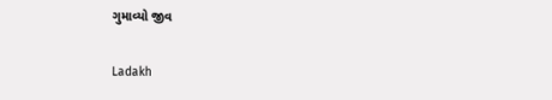ગુમાવ્યો જીવ

Ladakh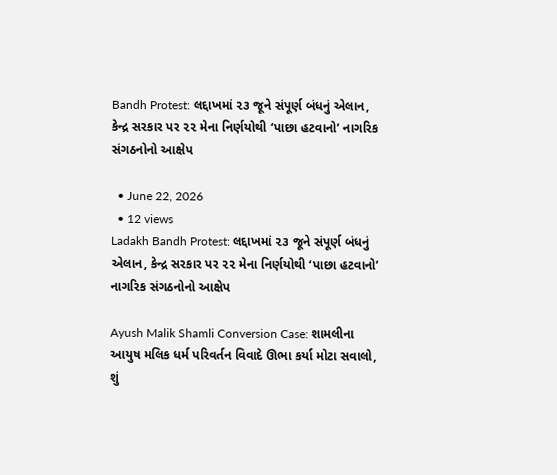Bandh Protest: લદ્દાખમાં ૨૩ જૂને સંપૂર્ણ બંધનું એલાન, કેન્દ્ર સરકાર પર ૨૨ મેના નિર્ણયોથી ‘પાછા હટવાનો’ નાગરિક સંગઠનોનો આક્ષેપ

  • June 22, 2026
  • 12 views
Ladakh Bandh Protest: લદ્દાખમાં ૨૩ જૂને સંપૂર્ણ બંધનું એલાન, કેન્દ્ર સરકાર પર ૨૨ મેના નિર્ણયોથી ‘પાછા હટવાનો’ નાગરિક સંગઠનોનો આક્ષેપ

Ayush Malik Shamli Conversion Case: શામલીના આયુષ મલિક ધર્મ પરિવર્તન વિવાદે ઊભા કર્યા મોટા સવાલો, શું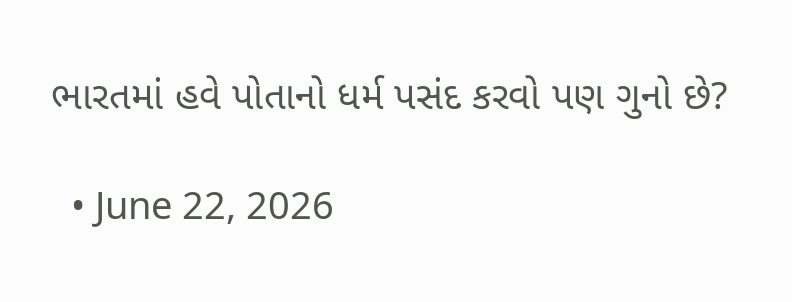ભારતમાં હવે પોતાનો ધર્મ પસંદ કરવો પણ ગુનો છે?

  • June 22, 2026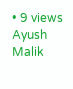• 9 views
Ayush Malik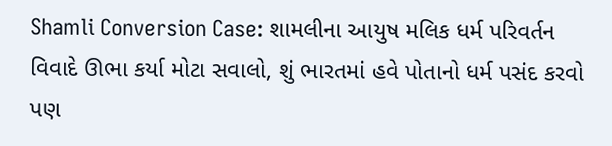Shamli Conversion Case: શામલીના આયુષ મલિક ધર્મ પરિવર્તન વિવાદે ઊભા કર્યા મોટા સવાલો, શું ભારતમાં હવે પોતાનો ધર્મ પસંદ કરવો પણ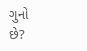ગુનો છે?